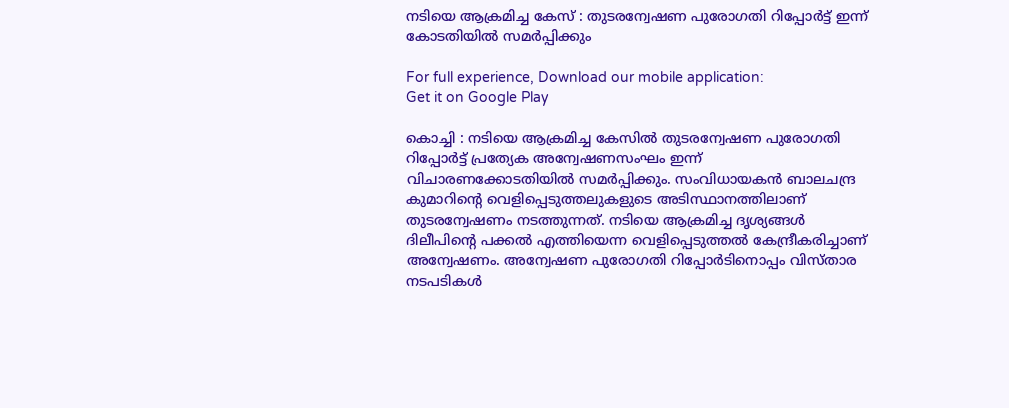നടിയെ ആക്രമിച്ച കേസ് : തുടരന്വേഷണ പുരോഗതി റിപ്പോർട്ട് ഇന്ന് കോടതിയിൽ സമർപ്പിക്കും

For full experience, Download our mobile application:
Get it on Google Play

കൊച്ചി : നടിയെ ആക്രമിച്ച കേസിൽ തുടരന്വേഷണ പുരോഗതി റിപ്പോർട്ട് പ്രത്യേക അന്വേഷണസംഘം ഇന്ന് വിചാരണക്കോടതിയിൽ സമ‍ർപ്പിക്കും. സംവിധായകൻ ബാലചന്ദ്ര കുമാറിന്‍റെ വെളിപ്പെടുത്തലുകളുടെ അടിസ്ഥാനത്തിലാണ് തുടരന്വേഷണം നടത്തുന്നത്. നടിയെ ആക്രമിച്ച ദൃശ്യങ്ങൾ ദിലീപിന്‍റെ പക്കൽ എത്തിയെന്ന വെളിപ്പെടുത്തൽ കേന്ദ്രീകരിച്ചാണ് അന്വേഷണം. അന്വേഷണ പുരോഗതി റിപ്പോ‍ർടിനൊപ്പം വിസ്താര നടപടികൾ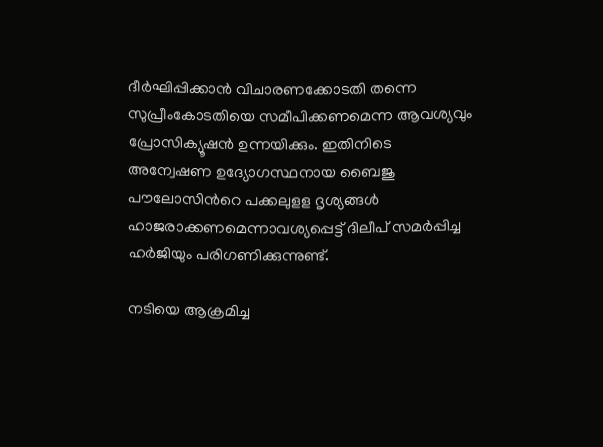ദീർഘിപ്പിക്കാൻ വിചാരണക്കോടതി തന്നെ സുപ്രീംകോടതിയെ സമീപിക്കണമെന്ന ആവശ്യവും പ്രോസിക്യൂഷൻ ഉന്നയിക്കും. ഇതിനിടെ അന്വേഷണ ഉദ്യോഗസ്ഥനായ ബൈജു പൗലോസിന്‍റെ പക്കലുളള ദൃശ്യങ്ങൾ ഹാജരാക്കണമെന്നാവശ്യപ്പെട്ട് ദിലീപ് സമർപ്പിച്ച ഹർജിയും പരിഗണിക്കുന്നുണ്ട്.

നടിയെ ആക്രമിച്ച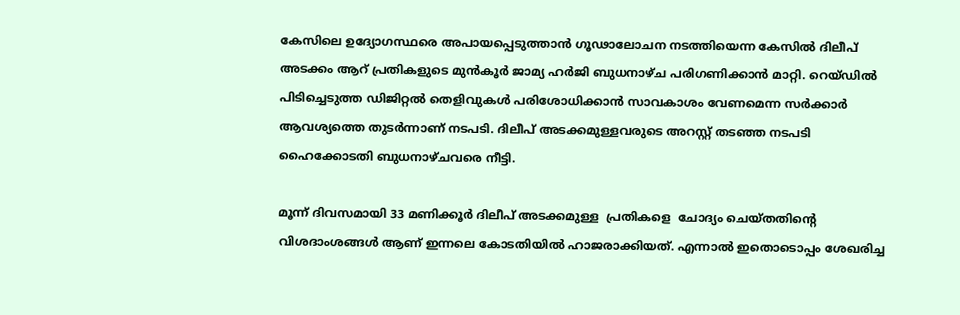കേസിലെ ഉദ്യോഗസ്ഥരെ അപായപ്പെടുത്താൻ ഗൂഢാലോചന നടത്തിയെന്ന കേസിൽ ദിലീപ് അടക്കം ആറ് പ്രതികളുടെ മുൻകൂർ ജാമ്യ ഹർജി ബുധനാഴ്ച പരിഗണിക്കാൻ മാറ്റി. റെയ്ഡിൽ പിടിച്ചെടുത്ത ഡിജിറ്റൽ തെളിവുകൾ പരിശോധിക്കാൻ സാവകാശം വേണമെന്ന സർക്കാർ ആവശ്യത്തെ തുടർന്നാണ് നടപടി. ദിലീപ് അടക്കമുള്ളവരുടെ അറസ്റ്റ് തടഞ്ഞ നടപടി ഹൈക്കോടതി ബുധനാഴ്ചവരെ നീട്ടി.

മൂന്ന് ദിവസമായി 33 മണിക്കൂർ ദിലീപ് അടക്കമുള്ള  പ്രതികളെ  ചോദ്യം ചെയ്തതിന്‍റെ വിശദാംശങ്ങൾ ആണ് ഇന്നലെ കോടതിയിൽ ഹാജരാക്കിയത്. എന്നാൽ ഇതൊടൊപ്പം ശേഖരിച്ച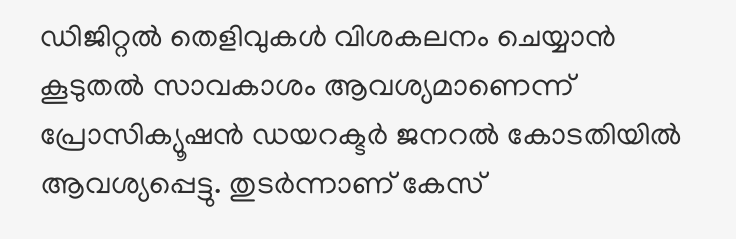ഡിജിറ്റൽ തെളിവുകൾ വിശകലനം ചെയ്യാൻ കൂടുതൽ സാവകാശം ആവശ്യമാണെന്ന് പ്രോസിക്യൂഷൻ ഡയറക്ടർ ജനറൽ കോടതിയിൽ ആവശ്യപ്പെട്ടു. തുടർന്നാണ് കേസ്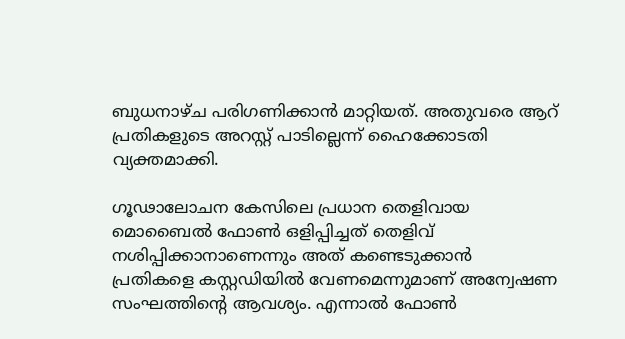ബുധനാഴ്ച പരിഗണിക്കാൻ മാറ്റിയത്. അതുവരെ ആറ് പ്രതികളുടെ അറസ്റ്റ് പാടില്ലെന്ന് ഹൈക്കോടതി വ്യക്തമാക്കി.

ഗൂഢാലോചന കേസിലെ പ്രധാന തെളിവായ മൊബൈൽ ഫോൺ ഒളിപ്പിച്ചത് തെളിവ് നശിപ്പിക്കാനാണെന്നും അത് കണ്ടെടുക്കാൻ പ്രതികളെ കസ്റ്റഡിയിൽ വേണമെന്നുമാണ് അന്വേഷണ സംഘത്തിന്‍റെ ആവശ്യം. എന്നാൽ ഫോൺ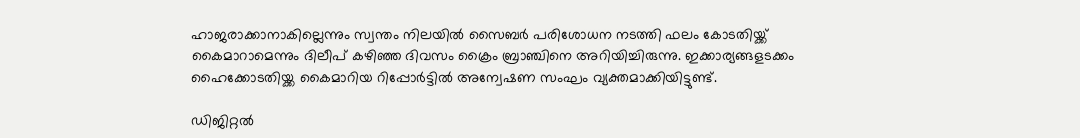ഹാജരാക്കാനാകില്ലെന്നും സ്വന്തം നിലയിൽ സൈബർ പരിശോധന നടത്തി ഫലം കോടതിയ്ക്ക് കൈമാറാമെന്നും ദിലീപ് കഴിഞ്ഞ ദിവസം ക്രൈം ബ്രാ‌ഞ്ചിനെ അറിയിച്ചിരുന്നു. ഇക്കാര്യങ്ങളടക്കം ഹൈക്കോടതിയ്ക്ക കൈമാറിയ റിപ്പോർട്ടിൽ അന്വേഷണ സംഘം വ്യക്തമാക്കിയിട്ടുണ്ട്.

ഡിജിറ്റൽ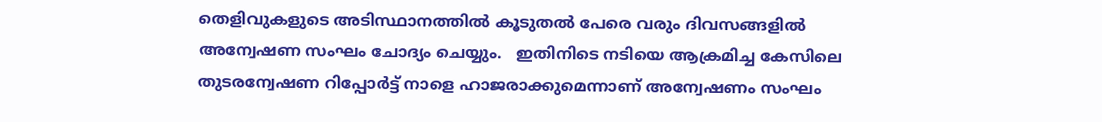തെളിവുകളുടെ അടിസ്ഥാനത്തിൽ കൂടുതൽ പേരെ വരും ദിവസങ്ങളിൽ അന്വേഷണ സംഘം ചോദ്യം ചെയ്യും.   ഇതിനിടെ നടിയെ ആക്രമിച്ച കേസിലെ തുടരന്വേഷണ റിപ്പോർട്ട് നാളെ ഹാജരാക്കുമെന്നാണ് അന്വേഷണം സംഘം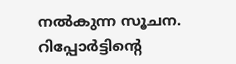നൽകുന്ന സൂചന. റിപ്പോർട്ടിന്‍റെ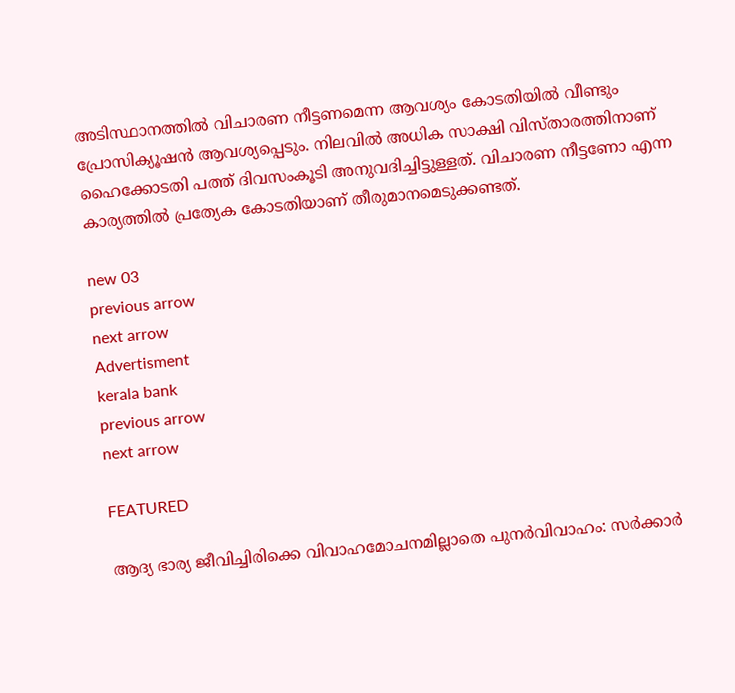അടിസ്ഥാനത്തിൽ വിചാരണ നീട്ടണമെന്ന ആവശ്യം കോടതിയിൽ വീണ്ടും പ്രോസിക്യൂഷൻ ആവശ്യപ്പെടും. നിലവിൽ അധിക സാക്ഷി വിസ്താരത്തിനാണ് ഹൈക്കോടതി പത്ത് ദിവസംകൂടി അനുവദിച്ചിട്ടുള്ളത്. വിചാരണ നീട്ടണോ എന്ന കാര്യത്തിൽ പ്രത്യേക കോടതിയാണ് തീരുമാനമെടുക്കണ്ടത്.

new 03
previous arrow
next arrow
Advertisment
kerala bank
previous arrow
next arrow

FEATURED

ആദ്യ ഭാര്യ ജീവിച്ചിരിക്കെ വിവാഹമോചനമില്ലാതെ പുനർവിവാഹം: സർക്കാർ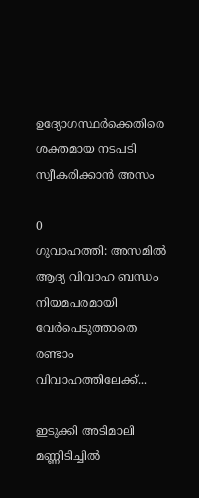ഉദ്യോഗസ്ഥർക്കെതിരെ ശക്തമായ നടപടി സ്വീകരിക്കാൻ അസം

0
ഗുവാഹത്തി: അസമിൽ ആദ്യ വിവാഹ ബന്ധം നിയമപരമായി വേർപെടുത്താതെ രണ്ടാം വിവാഹത്തിലേക്ക്...

ഇടുക്കി അടിമാലി മണ്ണിടിച്ചിൽ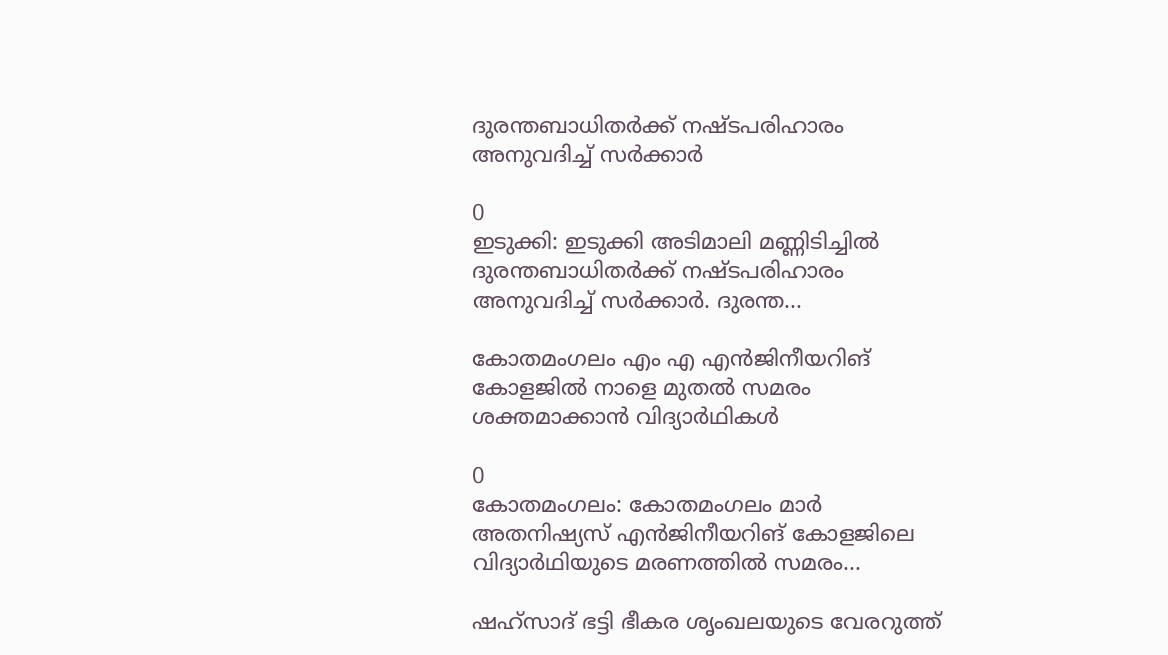ദുരന്തബാധിതർക്ക് നഷ്ടപരിഹാരം അനുവദിച്ച് സർക്കാർ

0
ഇടുക്കി: ഇടുക്കി അടിമാലി മണ്ണിടിച്ചിൽ ദുരന്തബാധിതർക്ക് നഷ്ടപരിഹാരം അനുവദിച്ച് സർക്കാർ. ദുരന്ത...

കോതമംഗലം എം എ എൻജിനീയറിങ് കോളജിൽ നാളെ മുതൽ സമരം ശക്തമാക്കാൻ വിദ്യാർഥികൾ

0
കോതമംഗലം: കോതമംഗലം മാർ അതനിഷ്യസ് എൻജിനീയറിങ് കോളജിലെ വിദ്യാർഥിയുടെ മരണത്തിൽ സമരം...

ഷഹ്‌സാദ് ഭട്ടി ഭീകര ശൃംഖലയുടെ വേരറുത്ത്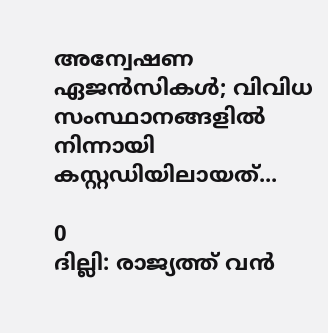അന്വേഷണ ഏജൻസികൾ; വിവിധ സംസ്ഥാനങ്ങളിൽ നിന്നായി കസ്റ്റഡിയിലായത്...

0
ദില്ലി: രാജ്യത്ത് വൻ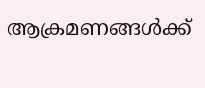ആക്രമണങ്ങൾക്ക്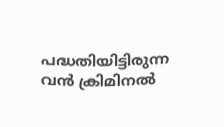പദ്ധതിയിട്ടിരുന്ന വൻ ക്രിമിനൽ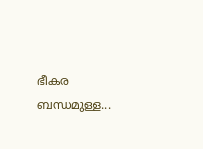ഭീകര ബന്ധമുള്ള...